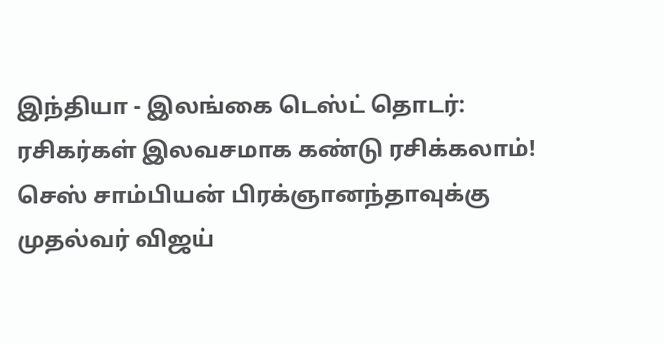இந்தியா - இலங்கை டெஸ்ட் தொடர்: ரசிகர்கள் இலவசமாக கண்டு ரசிக்கலாம்! செஸ் சாம்பியன் பிரக்ஞானந்தாவுக்கு முதல்வர் விஜய்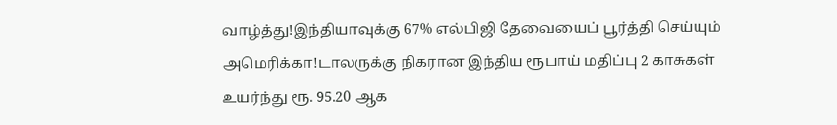வாழ்த்து!இந்தியாவுக்கு 67% எல்பிஜி தேவையைப் பூர்த்தி செய்யும் அமெரிக்கா!டாலருக்கு நிகரான இந்திய ரூபாய் மதிப்பு 2 காசுகள் உயர்ந்து ரூ. 95.20 ஆக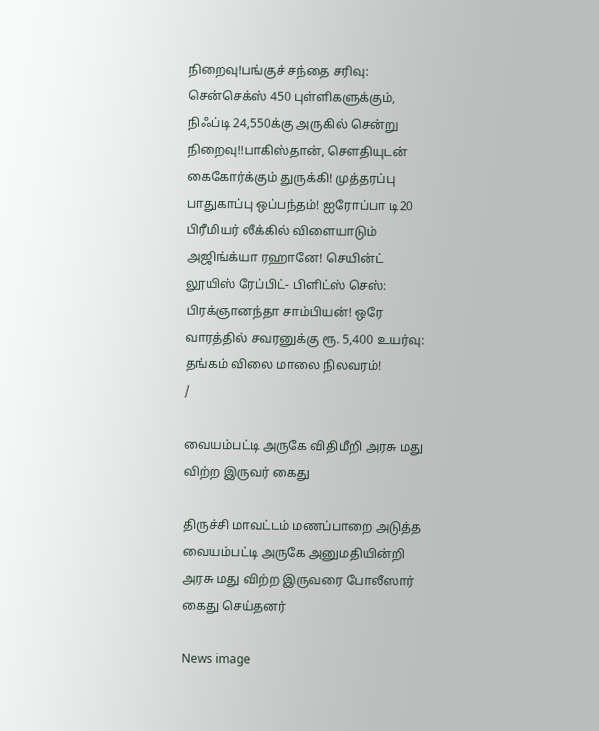நிறைவு!பங்குச் சந்தை சரிவு: சென்செக்ஸ் 450 புள்ளிகளுக்கும், நிஃப்டி 24,550க்கு அருகில் சென்று நிறைவு!!பாகிஸ்தான், சௌதியுடன் கைகோர்க்கும் துருக்கி! முத்தரப்பு பாதுகாப்பு ஒப்பந்தம்! ஐரோப்பா டி20 பிரீமியர் லீக்கில் விளையாடும் அஜிங்க்யா ரஹானே! செயின்ட் லூயிஸ் ரேப்பிட்- பிளிட்ஸ் செஸ்: பிரக்ஞானந்தா சாம்பியன்! ஒரே வாரத்தில் சவரனுக்கு ரூ. 5,400 உயர்வு: தங்கம் விலை மாலை நிலவரம்!
/

வையம்பட்டி அருகே விதிமீறி அரசு மது விற்ற இருவர் கைது

திருச்சி மாவட்டம் மணப்பாறை அடுத்த வையம்பட்டி அருகே அனுமதியின்றி அரசு மது விற்ற இருவரை போலீஸார் கைது செய்தனர்

News image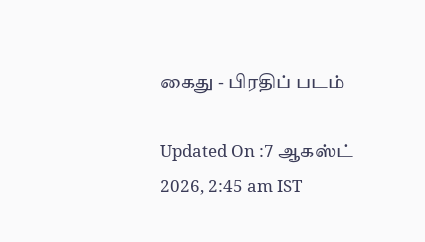கைது - பிரதிப் படம்

Updated On :7 ஆகஸ்ட் 2026, 2:45 am IST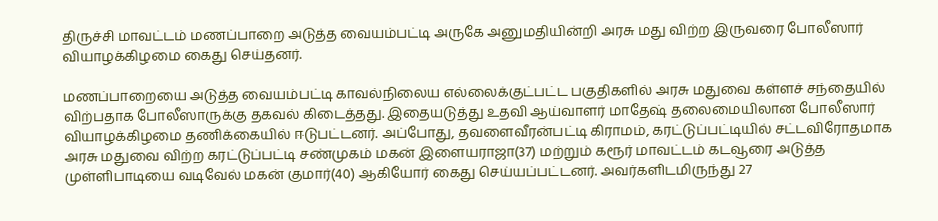திருச்சி மாவட்டம் மணப்பாறை அடுத்த வையம்பட்டி அருகே அனுமதியின்றி அரசு மது விற்ற இருவரை போலீஸார் வியாழக்கிழமை கைது செய்தனர்.

மணப்பாறையை அடுத்த வையம்பட்டி காவல்நிலைய எல்லைக்குட்பட்ட பகுதிகளில் அரசு மதுவை கள்ளச் சந்தையில் விற்பதாக போலீஸாருக்கு தகவல் கிடைத்தது. இதையடுத்து உதவி ஆய்வாளர் மாதேஷ் தலைமையிலான போலீஸார் வியாழக்கிழமை தணிக்கையில் ஈடுபட்டனர். அப்போது, தவளைவீரன்பட்டி கிராமம், கரட்டுப்பட்டியில் சட்டவிரோதமாக அரசு மதுவை விற்ற கரட்டுப்பட்டி சண்முகம் மகன் இளையராஜா(37) மற்றும் கரூர் மாவட்டம் கடவூரை அடுத்த முள்ளிபாடியை வடிவேல் மகன் குமார்(40) ஆகியோர் கைது செய்யப்பட்டனர். அவர்களிடமிருந்து 27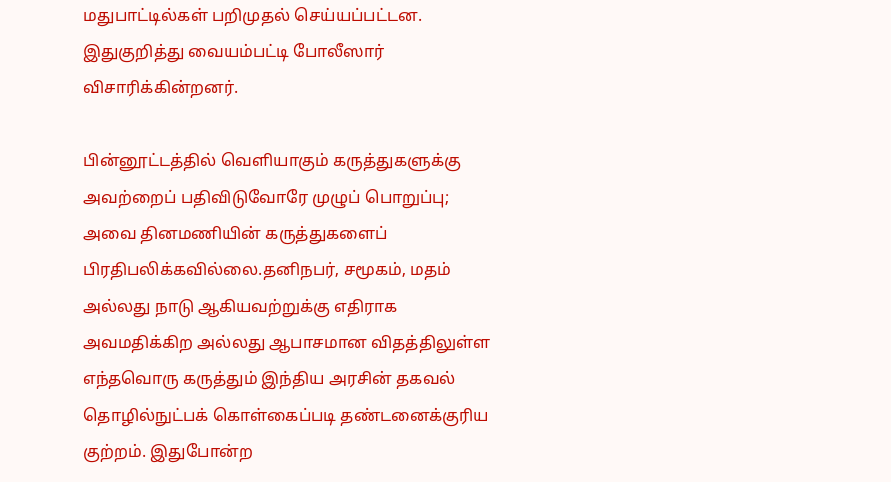மதுபாட்டில்கள் பறிமுதல் செய்யப்பட்டன. இதுகுறித்து வையம்பட்டி போலீஸார் விசாரிக்கின்றனர்.

பின்னூட்டத்தில் வெளியாகும் கருத்துகளுக்கு அவற்றைப் பதிவிடுவோரே முழுப் பொறுப்பு; அவை தினமணியின் கருத்துகளைப் பிரதிபலிக்கவில்லை.தனிநபர், சமூகம், மதம் அல்லது நாடு ஆகியவற்றுக்கு எதிராக அவமதிக்கிற அல்லது ஆபாசமான விதத்திலுள்ள எந்தவொரு கருத்தும் இந்திய அரசின் தகவல் தொழில்நுட்பக் கொள்கைப்படி தண்டனைக்குரிய குற்றம். இதுபோன்ற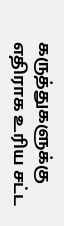கருத்துகளுக்கு எதிராக உரிய சட்ட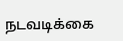நடவடிக்கை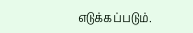எடுக்கப்படும்.